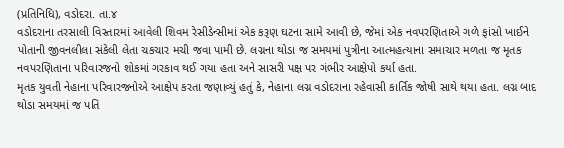(પ્રતિનિધિ), વડોદરા. તા.૪
વડોદરાના તરસાલી વિસ્તારમાં આવેલી શિવમ રેસીડેન્સીમાં એક કરૂણ ઘટના સામે આવી છે, જેમાં એક નવપરણિતાએ ગળે ફાંસો ખાઈને પોતાની જીવનલીલા સંકેલી લેતા ચકચાર મચી જવા પામી છે. લગ્નના થોડા જ સમયમાં પુત્રીના આત્મહત્યાના સમાચાર મળતા જ મૃતક નવપરણિતાના પરિવારજનો શોકમાં ગરકાવ થઈ ગયા હતા અને સાસરી પક્ષ પર ગંભીર આક્ષેપો કર્યા હતા.
મૃતક યુવતી નેહાના પરિવારજનોએ આક્ષેપ કરતા જણાવ્યું હતું કે, નેહાના લગ્ન વડોદરાના રહેવાસી કાર્તિક જોષી સાથે થયા હતા. લગ્ન બાદ થોડા સમયમાં જ પતિ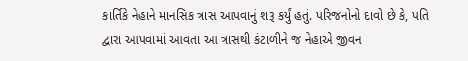કાર્તિકે નેહાને માનસિક ત્રાસ આપવાનું શરૂ કર્યું હતું. પરિજનોનો દાવો છે કે, પતિ દ્વારા આપવામાં આવતા આ ત્રાસથી કંટાળીને જ નેહાએ જીવન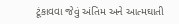ટૂંકાવવા જેવું અંતિમ અને આત્મઘાતી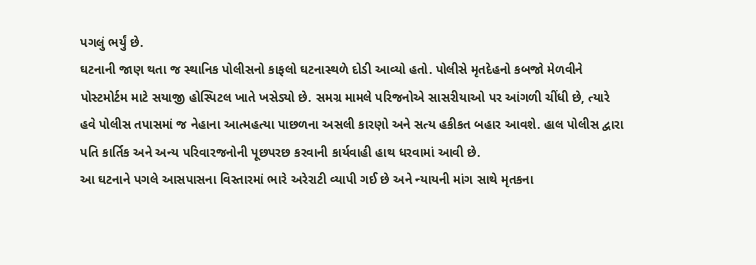પગલું ભર્યું છે.
ઘટનાની જાણ થતા જ સ્થાનિક પોલીસનો કાફલો ઘટનાસ્થળે દોડી આવ્યો હતો. પોલીસે મૃતદેહનો કબજો મેળવીને પોસ્ટમોર્ટમ માટે સયાજી હોસ્પિટલ ખાતે ખસેડ્યો છે. સમગ્ર મામલે પરિજનોએ સાસરીયાઓ પર આંગળી ચીંધી છે, ત્યારે હવે પોલીસ તપાસમાં જ નેહાના આત્મહત્યા પાછળના અસલી કારણો અને સત્ય હકીકત બહાર આવશે. હાલ પોલીસ દ્વારા પતિ કાર્તિક અને અન્ય પરિવારજનોની પૂછપરછ કરવાની કાર્યવાહી હાથ ધરવામાં આવી છે.
આ ઘટનાને પગલે આસપાસના વિસ્તારમાં ભારે અરેરાટી વ્યાપી ગઈ છે અને ન્યાયની માંગ સાથે મૃતકના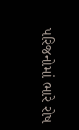પરિજનોમાં ભારે રોષ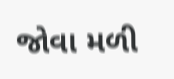જોવા મળી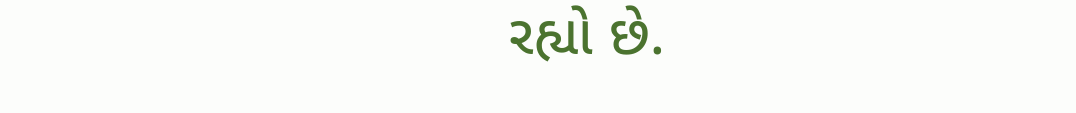રહ્યો છે.